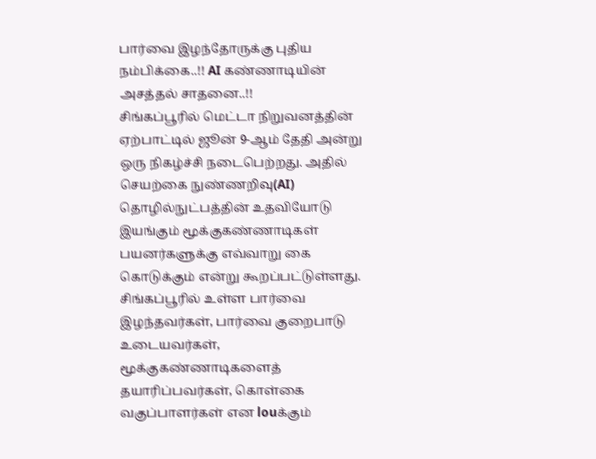பார்வை இழந்தோருக்கு புதிய நம்பிக்கை..!! AI கண்ணாடியின் அசத்தல் சாதனை..!!
சிங்கப்பூரில் மெட்டா நிறுவனத்தின் ஏற்பாட்டில் ஜூன் 9-ஆம் தேதி அன்று ஒரு நிகழ்ச்சி நடைபெற்றது. அதில் செயற்கை நுண்ணறிவு(AI) தொழில்நுட்பத்தின் உதவியோடு இயங்கும் மூக்குகண்ணாடிகள் பயனர்களுக்கு எவ்வாறு கை கொடுக்கும் என்று கூறப்பட்டுள்ளது.
சிங்கப்பூரில் உள்ள பார்வை இழந்தவர்கள், பார்வை குறைபாடு உடையவர்கள், மூக்குகண்ணாடிகளைத் தயாரிப்பவர்கள், கொள்கை வகுப்பாளர்கள் என louக்கும்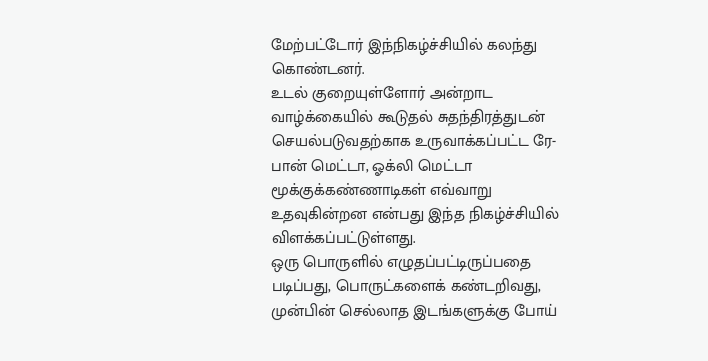மேற்பட்டோர் இந்நிகழ்ச்சியில் கலந்து கொண்டனர்.
உடல் குறையுள்ளோர் அன்றாட வாழ்க்கையில் கூடுதல் சுதந்திரத்துடன் செயல்படுவதற்காக உருவாக்கப்பட்ட ரே-பான் மெட்டா, ஓக்லி மெட்டா மூக்குக்கண்ணாடிகள் எவ்வாறு உதவுகின்றன என்பது இந்த நிகழ்ச்சியில் விளக்கப்பட்டுள்ளது.
ஒரு பொருளில் எழுதப்பட்டிருப்பதை படிப்பது, பொருட்களைக் கண்டறிவது, முன்பின் செல்லாத இடங்களுக்கு போய்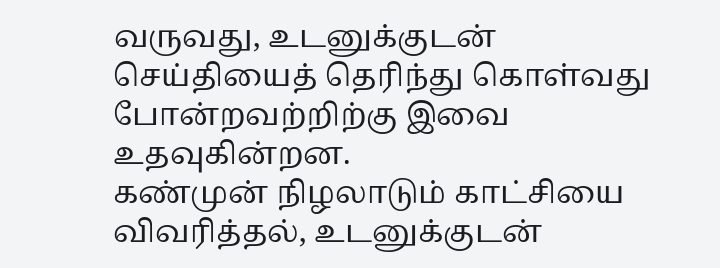வருவது, உடனுக்குடன் செய்தியைத் தெரிந்து கொள்வது போன்றவற்றிற்கு இவை உதவுகின்றன.
கண்முன் நிழலாடும் காட்சியை விவரித்தல், உடனுக்குடன்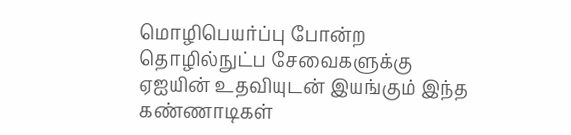மொழிபெயர்ப்பு போன்ற தொழில்நுட்ப சேவைகளுக்கு ஏஐயின் உதவியுடன் இயங்கும் இந்த கண்ணாடிகள்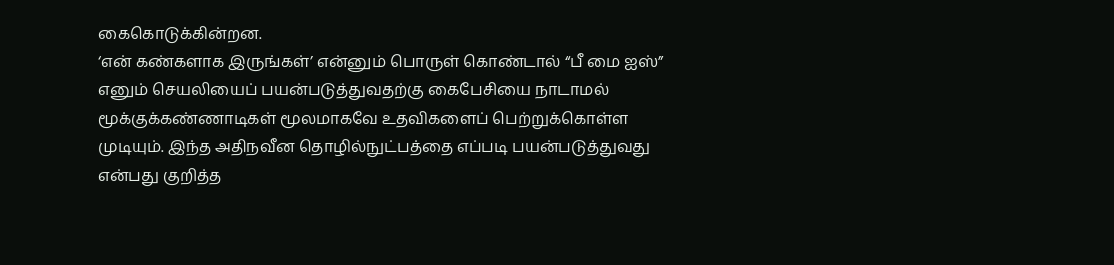கைகொடுக்கின்றன.
‘என் கண்களாக இருங்கள்’ என்னும் பொருள் கொண்டால் “பீ மை ஐஸ்” எனும் செயலியைப் பயன்படுத்துவதற்கு கைபேசியை நாடாமல் மூக்குக்கண்ணாடிகள் மூலமாகவே உதவிகளைப் பெற்றுக்கொள்ள முடியும். இந்த அதிநவீன தொழில்நுட்பத்தை எப்படி பயன்படுத்துவது என்பது குறித்த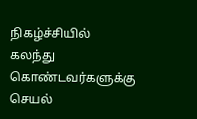நிகழ்ச்சியில் கலந்து கொண்டவர்களுக்கு செயல்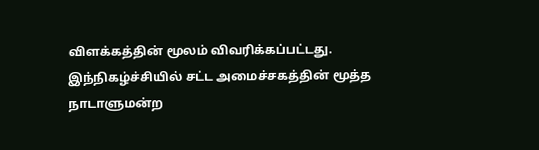விளக்கத்தின் மூலம் விவரிக்கப்பட்டது.
இந்நிகழ்ச்சியில் சட்ட அமைச்சகத்தின் மூத்த நாடாளுமன்ற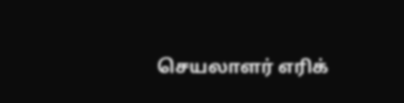செயலாளர் எரிக்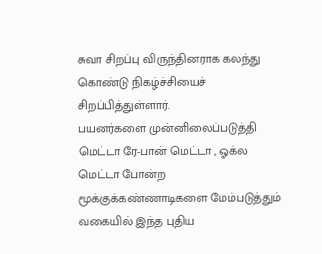சுவா சிறப்பு விருந்தினராக கலந்து கொண்டு நிகழ்ச்சியைச் சிறப்பித்துள்ளார்.
பயனர்களை முன்னிலைப்படுத்தி மெட்டா ரே-பான் மெட்டா , ஓக்ல மெட்டா போன்ற மூக்குக்கண்ணாடிகளை மேம்படுத்தும் வகையில் இந்த புதிய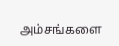அம்சங்களை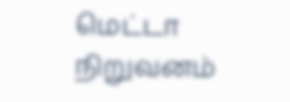மெட்டா நிறுவனம்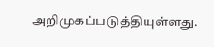அறிமுகப்படுத்தியுள்ளது.